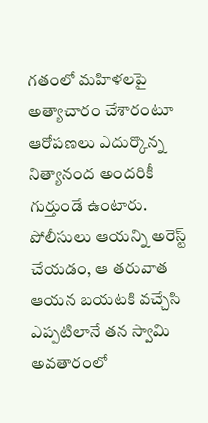గతంలో మహిళలపై అత్యాచారం చేశారంటూ ఆరోపణలు ఎదుర్కొన్న నిత్యానంద అందరికీ గుర్తుండే ఉంటారు. పోలీసులు ఆయన్ని అరెస్ట్ చేయడం, ఆ తరువాత ఆయన బయటకి వచ్చేసి ఎప్పటిలానే తన స్వామి అవతారంలో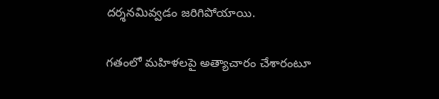దర్శనమివ్వడం జరిగిపోయాయి.

గతంలో మహిళలపై అత్యాచారం చేశారంటూ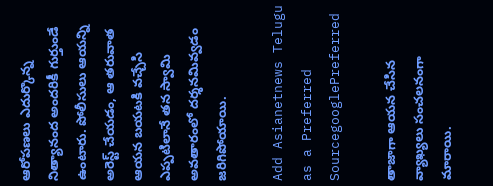ఆరోపణలు ఎదుర్కొన్న నిత్యానంద అందరికీ గుర్తుండే ఉంటారు. పోలీసులు ఆయన్ని అరెస్ట్ చేయడం, ఆ తరువాత ఆయన బయటకి వచ్చేసి ఎప్పటిలానే తన స్వామి అవతారంలో దర్శనమివ్వడం జరిగిపోయాయి.

Add Asianetnews Telugu as a Preferred SourcegooglePreferred

తాజాగా ఆయన చేసిన వ్యాఖ్యలు సంచలనంగా మారాయి.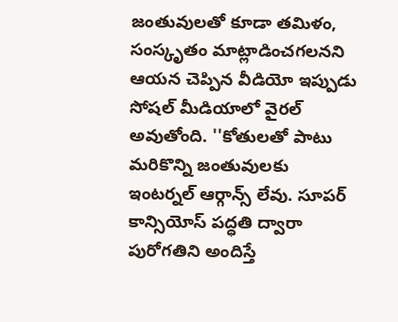జంతువులతో కూడా తమిళం, సంస్కృతం మాట్లాడించగలనని ఆయన చెప్పిన వీడియో ఇప్పుడు సోషల్ మీడియాలో వైరల్ అవుతోంది. ''కోతులతో పాటు మరికొన్ని జంతువులకు ఇంటర్నల్ ఆర్గాన్స్ లేవు. సూపర్ కాన్సియోస్ పద్ధతి ద్వారా పురోగతిని అందిస్తే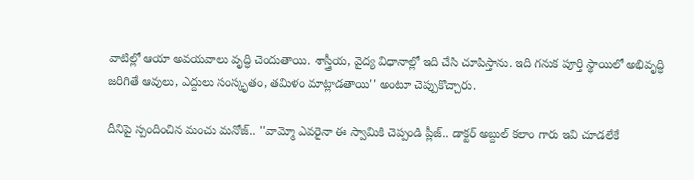వాటిల్లో ఆయా అవయవాలు వృద్ధి చెందుతాయి. శాస్త్రీయ, వైద్య విధానాల్లో ఇది చేసి చూపిస్తాను. ఇది గనుక పూర్తి స్థాయిలో అభివృద్ధి జరిగితే ఆవులు, ఎద్దులు సంస్కృతం, తమిళం మాట్లాడతాయి'' అంటూ చెప్పుకొచ్చారు.

దీనిపై స్పందించిన మంచు మనోజ్.. ''వామ్మో ఎవరైనా ఈ స్వామికి చెప్పండి ప్లీజ్.. డాక్టర్ అబ్దుల్ కలాం గారు ఇవి చూడలేకే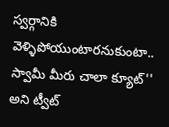స్వర్గానికి వెళ్ళిపోయుంటారనుకుంటా.. స్వామీ మీరు చాలా క్యూట్'' అని ట్వీట్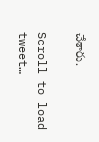చేశారు.

Scroll to load tweet…